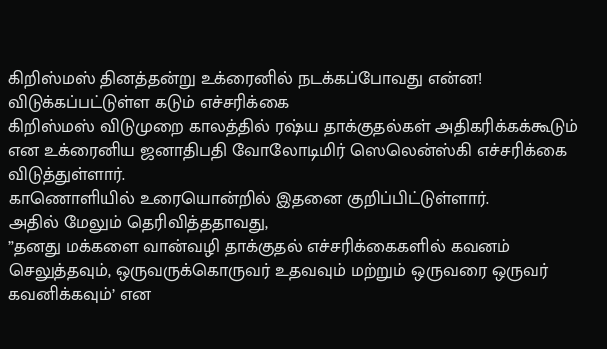கிறிஸ்மஸ் தினத்தன்று உக்ரைனில் நடக்கப்போவது என்ன! விடுக்கப்பட்டுள்ள கடும் எச்சரிக்கை
கிறிஸ்மஸ் விடுமுறை காலத்தில் ரஷ்ய தாக்குதல்கள் அதிகரிக்கக்கூடும் என உக்ரைனிய ஜனாதிபதி வோலோடிமிர் ஸெலென்ஸ்கி எச்சரிக்கை விடுத்துள்ளார்.
காணொளியில் உரையொன்றில் இதனை குறிப்பிட்டுள்ளார்.
அதில் மேலும் தெரிவித்ததாவது,
”தனது மக்களை வான்வழி தாக்குதல் எச்சரிக்கைகளில் கவனம் செலுத்தவும், ஒருவருக்கொருவர் உதவவும் மற்றும் ஒருவரை ஒருவர் கவனிக்கவும்’ என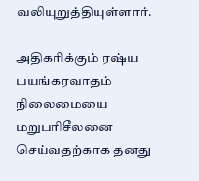வலியுறுத்தியுள்ளார்.

அதிகரிக்கும் ரஷ்ய பயங்கரவாதம்
நிலைமையை மறுபரிசீலனை செய்வதற்காக தனது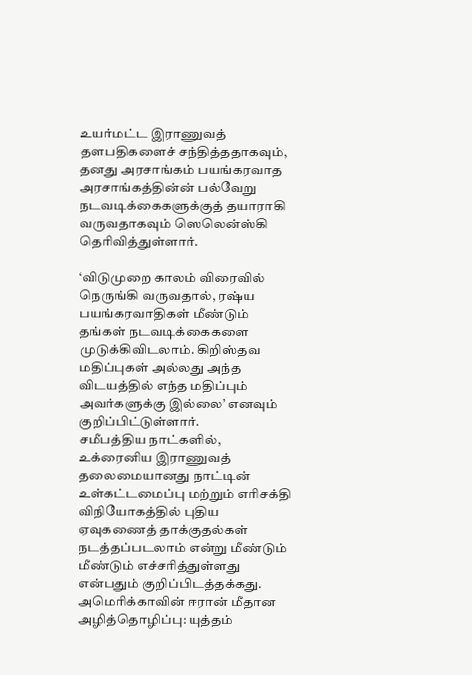உயர்மட்ட இராணுவத் தளபதிகளைச் சந்தித்ததாகவும், தனது அரசாங்கம் பயங்கரவாத அரசாங்கத்தின்ன் பல்வேறு நடவடிக்கைகளுக்குத் தயாராகி வருவதாகவும் ஸெலென்ஸ்கி தெரிவித்துள்ளார்.

‘விடுமுறை காலம் விரைவில் நெருங்கி வருவதால், ரஷ்ய பயங்கரவாதிகள் மீண்டும் தங்கள் நடவடிக்கைகளை முடுக்கிவிடலாம். கிறிஸ்தவ மதிப்புகள் அல்லது அந்த விடயத்தில் எந்த மதிப்பும் அவர்களுக்கு இல்லை’ எனவும் குறிப்பிட்டுள்ளார்.
சமீபத்திய நாட்களில், உக்ரைனிய இராணுவத் தலைமையானது நாட்டின் உள்கட்டமைப்பு மற்றும் எரிசக்தி விநியோகத்தில் புதிய ஏவுகணைத் தாக்குதல்கள் நடத்தப்படலாம் என்று மீண்டும் மீண்டும் எச்சரித்துள்ளது என்பதும் குறிப்பிடத்தக்கது.
அமெரிக்காவின் ஈரான் மீதான அழித்தொழிப்பு: யுத்தம்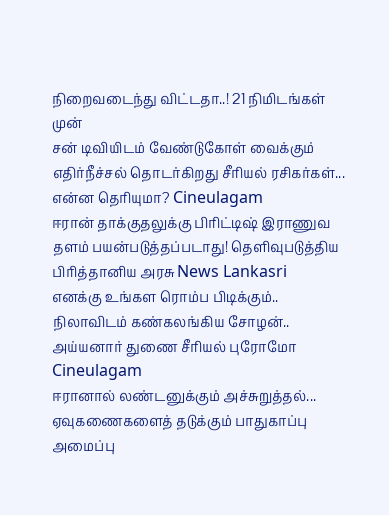நிறைவடைந்து விட்டதா..! 21 நிமிடங்கள் முன்
சன் டிவியிடம் வேண்டுகோள் வைக்கும் எதிர்நீச்சல் தொடர்கிறது சீரியல் ரசிகர்கள்... என்ன தெரியுமா? Cineulagam
ஈரான் தாக்குதலுக்கு பிரிட்டிஷ் இராணுவ தளம் பயன்படுத்தப்படாது! தெளிவுபடுத்திய பிரித்தானிய அரசு News Lankasri
எனக்கு உங்கள ரொம்ப பிடிக்கும்.. நிலாவிடம் கண்கலங்கிய சோழன்.. அய்யனார் துணை சீரியல் புரோமோ Cineulagam
ஈரானால் லண்டனுக்கும் அச்சுறுத்தல்... ஏவுகணைகளைத் தடுக்கும் பாதுகாப்பு அமைப்பு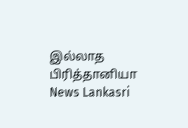இல்லாத பிரித்தானியா News Lankasri